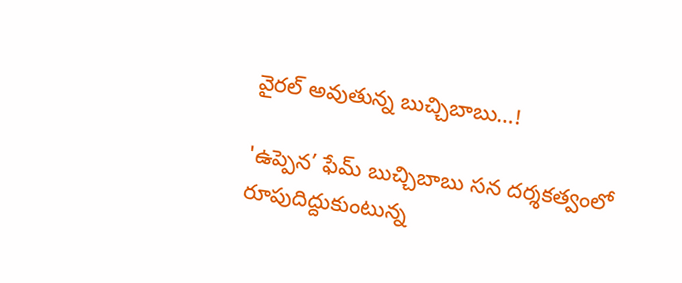వైరల్ అవుతున్న బుచ్చిబాబు…!

'ఉప్పెన’ ఫేమ్ బుచ్చిబాబు సన దర్శకత్వంలో రూపుదిద్దుకుంటున్న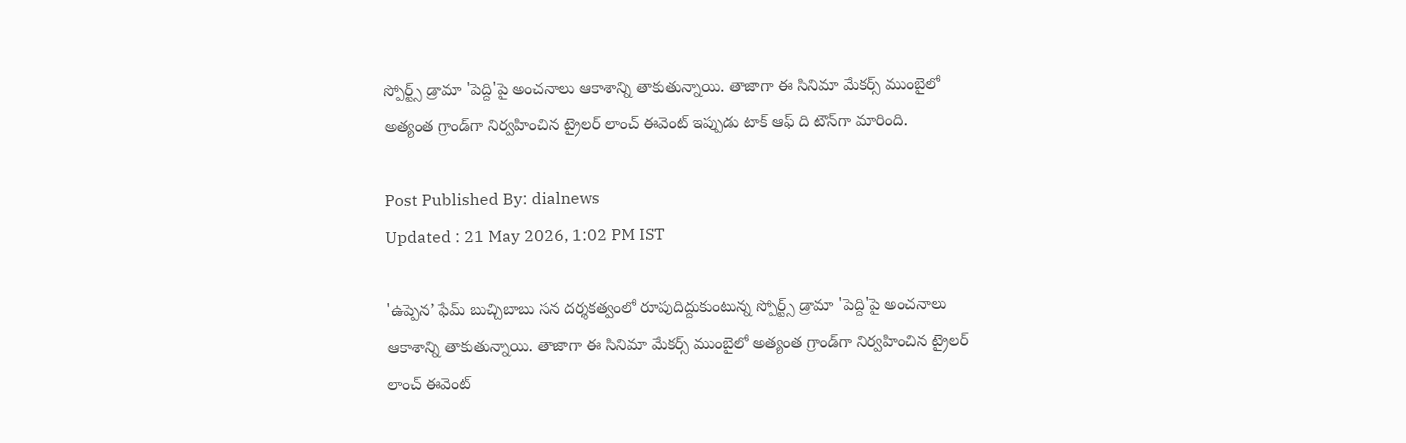స్పోర్ట్స్ డ్రామా 'పెద్ది'పై అంచనాలు ఆకాశాన్ని తాకుతున్నాయి. తాజాగా ఈ సినిమా మేకర్స్ ముంబైలో అత్యంత గ్రాండ్‌గా నిర్వహించిన ట్రైలర్ లాంచ్ ఈవెంట్ ఇప్పుడు టాక్ ఆఫ్ ది టౌన్‌గా మారింది.

Post Published By: dialnews
Updated : 21 May 2026, 1:02 PM IST

'ఉప్పెన’ ఫేమ్ బుచ్చిబాబు సన దర్శకత్వంలో రూపుదిద్దుకుంటున్న స్పోర్ట్స్ డ్రామా 'పెద్ది'పై అంచనాలు ఆకాశాన్ని తాకుతున్నాయి. తాజాగా ఈ సినిమా మేకర్స్ ముంబైలో అత్యంత గ్రాండ్‌గా నిర్వహించిన ట్రైలర్ లాంచ్ ఈవెంట్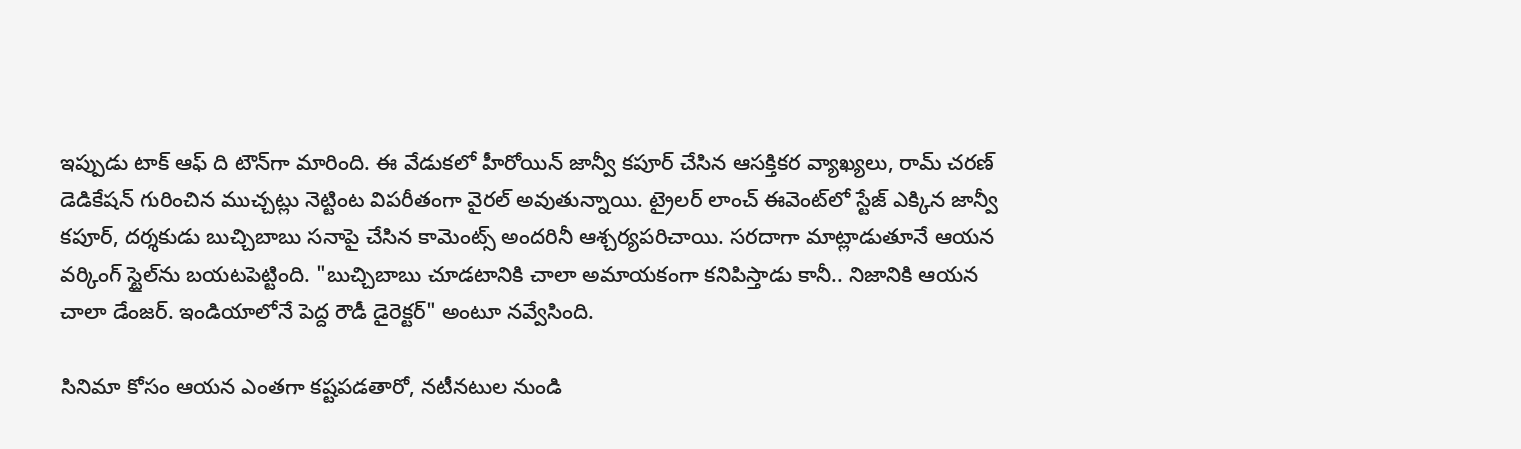ఇప్పుడు టాక్ ఆఫ్ ది టౌన్‌గా మారింది. ఈ వేడుకలో హీరోయిన్ జాన్వీ కపూర్ చేసిన ఆసక్తికర వ్యాఖ్యలు, రామ్ చరణ్ డెడికేషన్ గురించిన ముచ్చట్లు నెట్టింట విపరీతంగా వైరల్ అవుతున్నాయి. ట్రైలర్ లాంచ్ ఈవెంట్‌లో స్టేజ్ ఎక్కిన జాన్వీ కపూర్, దర్శకుడు బుచ్చిబాబు సనాపై చేసిన కామెంట్స్ అందరినీ ఆశ్చర్యపరిచాయి. సరదాగా మాట్లాడుతూనే ఆయన వర్కింగ్ స్టైల్‌ను బయటపెట్టింది. "బుచ్చిబాబు చూడటానికి చాలా అమాయకంగా కనిపిస్తాడు కానీ.. నిజానికి ఆయన చాలా డేంజర్. ఇండియాలోనే పెద్ద రౌడీ డైరెక్టర్" అంటూ నవ్వేసింది.

సినిమా కోసం ఆయన ఎంతగా కష్టపడతారో, నటీనటుల నుండి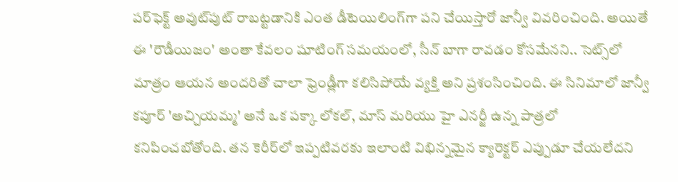పర్‌ఫెక్ట్ అవుట్‌పుట్ రాబట్టడానికి ఎంత డీటెయిలింగ్‌గా పని చేయిస్తారో జాన్వీ వివరించింది. అయితే ఈ 'రౌడీయిజం' అంతా కేవలం షూటింగ్ సమయంలో, సీన్ బాగా రావడం కోసమేనని.. సెట్స్‌లో మాత్రం ఆయన అందరితో చాలా ఫ్రెండ్లీగా కలిసిపోయే వ్యక్తి అని ప్రశంసించింది. ఈ సినిమాలో జాన్వీ కపూర్ 'అచ్చియమ్మ' అనే ఒక పక్కా లోకల్, మాస్ మరియు హై ఎనర్జీ ఉన్న పాత్రలో కనిపించబోతోంది. తన కెరీర్‌లో ఇప్పటివరకు ఇలాంటి విభిన్నమైన క్యారెక్టర్ ఎప్పుడూ చేయలేదని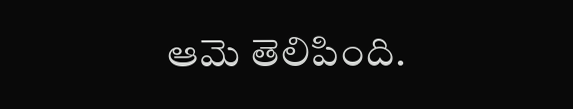ఆమె తెలిపింది.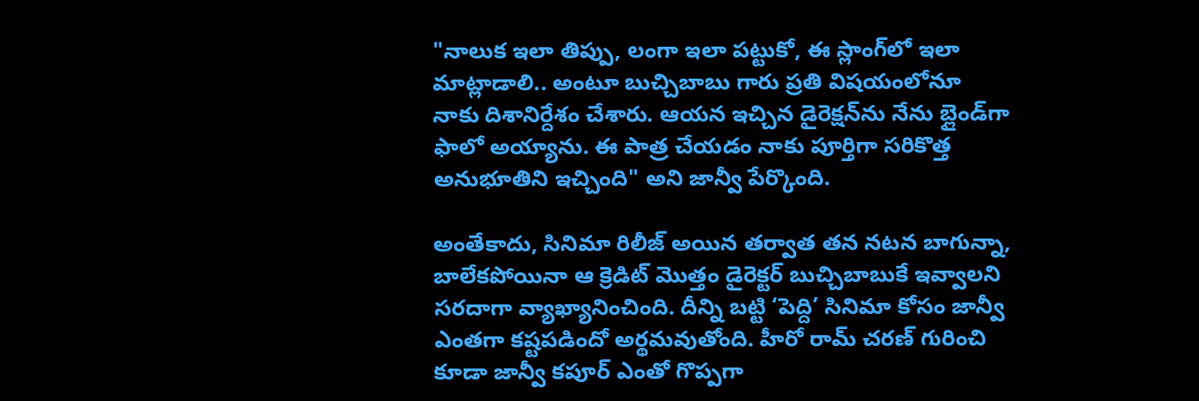"నాలుక ఇలా తిప్పు, లంగా ఇలా పట్టుకో, ఈ స్లాంగ్‌లో ఇలా మాట్లాడాలి.. అంటూ బుచ్చిబాబు గారు ప్రతి విషయంలోనూ నాకు దిశానిర్దేశం చేశారు. ఆయన ఇచ్చిన డైరెక్షన్‌ను నేను బ్లైండ్‌గా ఫాలో అయ్యాను. ఈ పాత్ర చేయడం నాకు పూర్తిగా సరికొత్త అనుభూతిని ఇచ్చింది" అని జాన్వీ పేర్కొంది.

అంతేకాదు, సినిమా రిలీజ్ అయిన తర్వాత తన నటన బాగున్నా, బాలేకపోయినా ఆ క్రెడిట్ మొత్తం డైరెక్టర్ బుచ్చిబాబుకే ఇవ్వాలని సరదాగా వ్యాఖ్యానించింది. దీన్ని బట్టి ‘పెద్ది’ సినిమా కోసం జాన్వీ ఎంతగా కష్టపడిందో అర్థమవుతోంది. హీరో రామ్ చరణ్ గురించి కూడా జాన్వీ కపూర్ ఎంతో గొప్పగా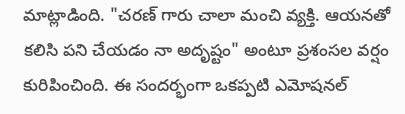మాట్లాడింది. "చరణ్ గారు చాలా మంచి వ్యక్తి. ఆయనతో కలిసి పని చేయడం నా అదృష్టం" అంటూ ప్రశంసల వర్షం కురిపించింది. ఈ సందర్భంగా ఒకప్పటి ఎమోషనల్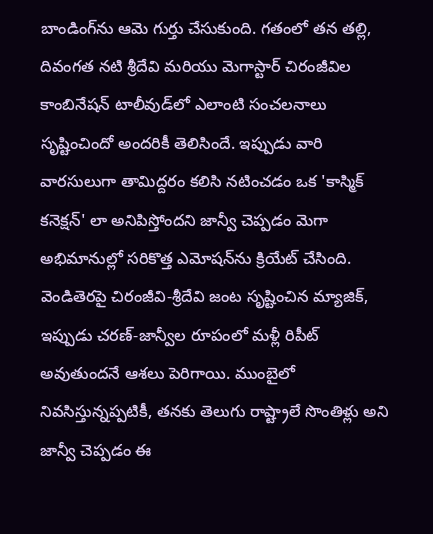బాండింగ్‌ను ఆమె గుర్తు చేసుకుంది. గతంలో తన తల్లి, దివంగత నటి శ్రీదేవి మరియు మెగాస్టార్ చిరంజీవిల కాంబినేషన్ టాలీవుడ్‌లో ఎలాంటి సంచలనాలు సృష్టించిందో అందరికీ తెలిసిందే. ఇప్పుడు వారి వారసులుగా తామిద్దరం కలిసి నటించడం ఒక 'కాస్మిక్ కనెక్షన్' లా అనిపిస్తోందని జాన్వీ చెప్పడం మెగా అభిమానుల్లో సరికొత్త ఎమోషన్‌ను క్రియేట్ చేసింది. వెండితెరపై చిరంజీవి-శ్రీదేవి జంట సృష్టించిన మ్యాజిక్, ఇప్పుడు చరణ్-జాన్వీల రూపంలో మళ్లీ రిపీట్ అవుతుందనే ఆశలు పెరిగాయి. ముంబైలో నివసిస్తున్నప్పటికీ, తనకు తెలుగు రాష్ట్రాలే సొంతిళ్లు అని జాన్వీ చెప్పడం ఈ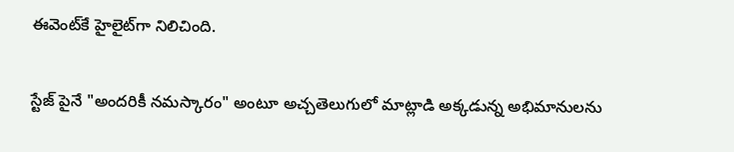ఈవెంట్‌కే హైలైట్‌గా నిలిచింది.

స్టేజ్ పైనే "అందరికీ నమస్కారం" అంటూ అచ్చతెలుగులో మాట్లాడి అక్కడున్న అభిమానులను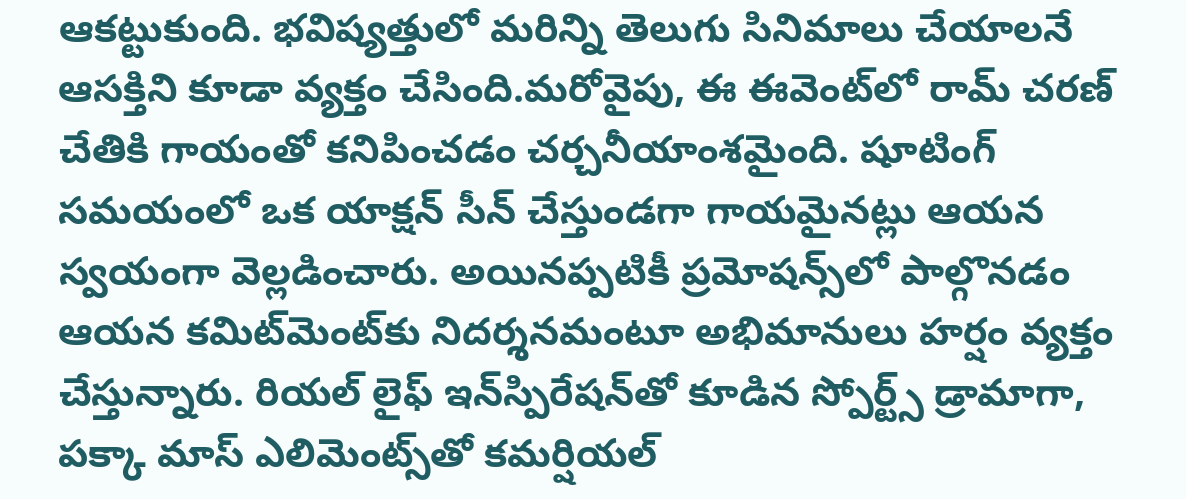ఆకట్టుకుంది. భవిష్యత్తులో మరిన్ని తెలుగు సినిమాలు చేయాలనే ఆసక్తిని కూడా వ్యక్తం చేసింది.మరోవైపు, ఈ ఈవెంట్‌లో రామ్ చరణ్ చేతికి గాయంతో కనిపించడం చర్చనీయాంశమైంది. షూటింగ్ సమయంలో ఒక యాక్షన్ సీన్ చేస్తుండగా గాయమైనట్లు ఆయన స్వయంగా వెల్లడించారు. అయినప్పటికీ ప్రమోషన్స్‌లో పాల్గొనడం ఆయన కమిట్‌మెంట్‌కు నిదర్శనమంటూ అభిమానులు హర్షం వ్యక్తం చేస్తున్నారు. రియల్ లైఫ్ ఇన్‌స్పిరేషన్‌తో కూడిన స్పోర్ట్స్ డ్రామాగా, పక్కా మాస్ ఎలిమెంట్స్‌తో కమర్షియల్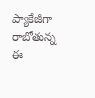ప్యాకేజీగా రాబోతున్న ఈ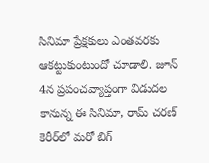సినిమా ప్రేక్షకులు ఎంతవరకు ఆకట్టుకుంటుందో చూడాలి. జూన్ 4న ప్రపంచవ్యాప్తంగా విడుదల కానున్న ఈ సినిమా, రామ్ చరణ్ కెరీర్‌లో మరో బిగ్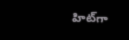హిట్‌గా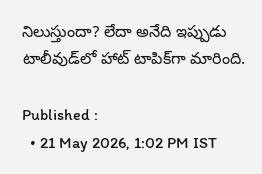నిలుస్తుందా? లేదా అనేది ఇప్పుడు టాలీవుడ్‌లో హాట్ టాపిక్‌గా మారింది.

Published :
  • 21 May 2026, 1:02 PM IST